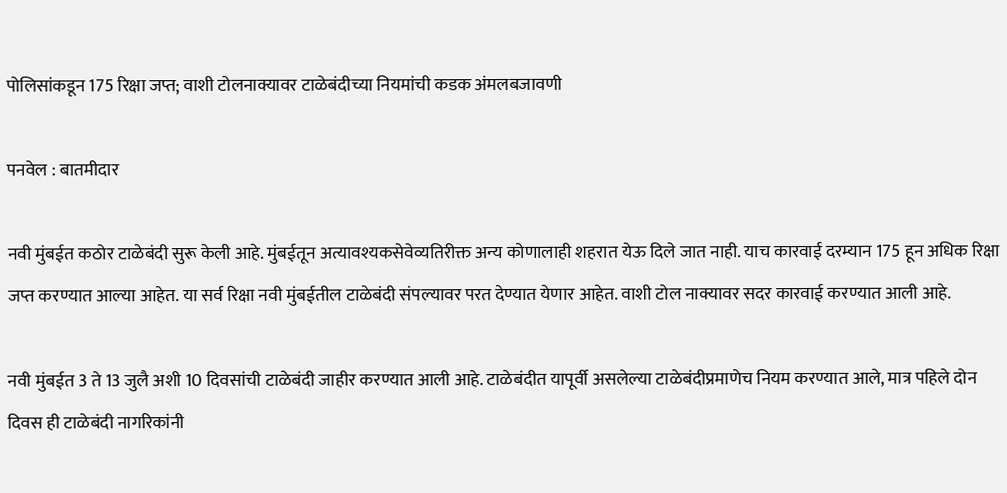पोलिसांकडून 175 रिक्षा जप्त; वाशी टोलनाक्यावर टाळेबंदीच्या नियमांची कडक अंमलबजावणी

पनवेल : बातमीदार

नवी मुंबईत कठोर टाळेबंदी सुरू केली आहे. मुंबईतून अत्यावश्यकसेवेव्यतिरीक्त अन्य कोणालाही शहरात येऊ दिले जात नाही. याच कारवाई दरम्यान 175 हून अधिक रिक्षा जप्त करण्यात आल्या आहेत. या सर्व रिक्षा नवी मुंबईतील टाळेबंदी संपल्यावर परत देण्यात येणार आहेत. वाशी टोल नाक्यावर सदर कारवाई करण्यात आली आहे.

नवी मुंबईत 3 ते 13 जुलै अशी 10 दिवसांची टाळेबंदी जाहीर करण्यात आली आहे. टाळेबंदीत यापूर्वी असलेल्या टाळेबंदीप्रमाणेच नियम करण्यात आले, मात्र पहिले दोन दिवस ही टाळेबंदी नागरिकांनी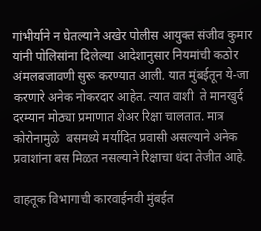गांभीर्याने न घेतल्याने अखेर पोलीस आयुक्त संजीव कुमार यांनी पोलिसांना दिलेल्या आदेशानुसार नियमांची कठोर अंमलबजावणी सुरू करण्यात आली. यात मुंबईतून ये-जा करणारे अनेक नोकरदार आहेत. त्यात वाशी  ते मानखुर्द दरम्यान मोठ्या प्रमाणात शेअर रिक्षा चालतात. मात्र कोरोनामुळे  बसमध्ये मर्यादित प्रवासी असल्याने अनेक प्रवाशांना बस मिळत नसल्याने रिक्षाचा धंदा तेजीत आहे.

वाहतूक विभागाची कारवाईनवी मुंबईत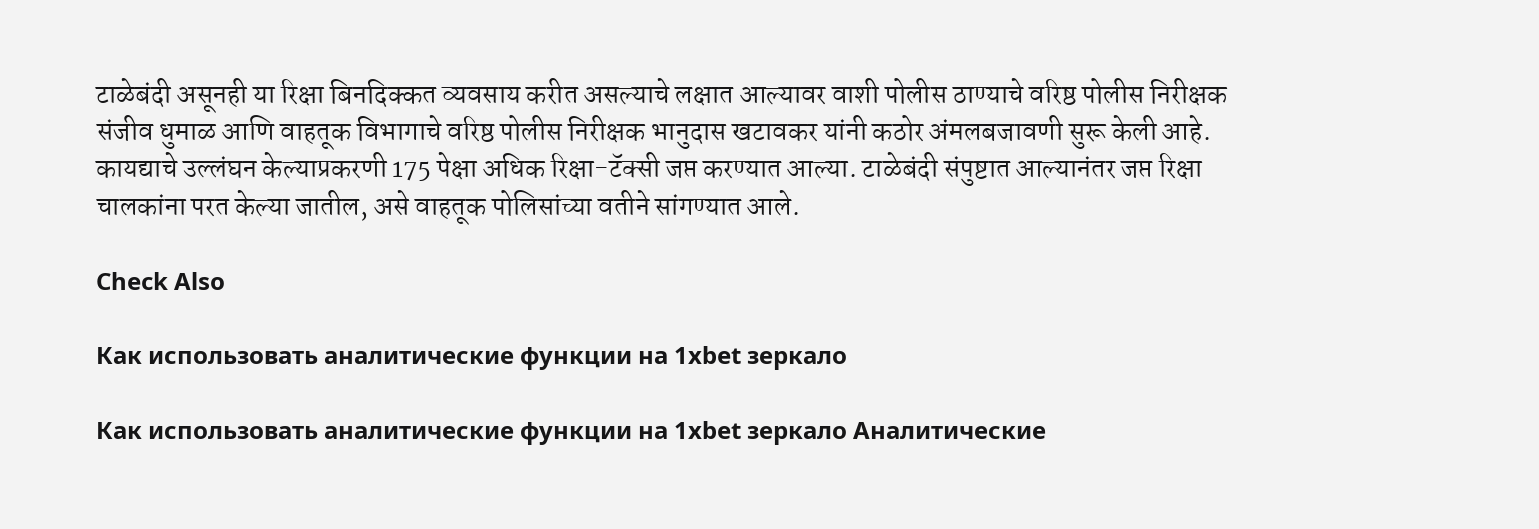टाळेबंदी असूनही या रिक्षा बिनदिक्कत व्यवसाय करीत असल्याचे लक्षात आल्यावर वाशी पोलीस ठाण्याचे वरिष्ठ पोलीस निरीक्षक संजीव धुमाळ आणि वाहतूक विभागाचे वरिष्ठ पोलीस निरीक्षक भानुदास खटावकर यांनी कठोर अंमलबजावणी सुरू केली आहे. कायद्याचे उल्लंघन केल्याप्रकरणी 175 पेक्षा अधिक रिक्षा-टॅक्सी जप्त करण्यात आल्या. टाळेबंदी संपुष्टात आल्यानंतर जप्त रिक्षा चालकांना परत केल्या जातील, असे वाहतूक पोलिसांच्या वतीने सांगण्यात आले.

Check Also

Как использовать аналитические функции на 1xbet зеркало

Как использовать аналитические функции на 1xbet зеркало Аналитические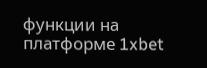функции на платформе 1xbet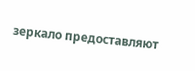зеркало предоставляют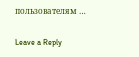пользователям …

Leave a Reply